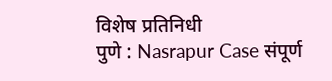विशेष प्रतिनिधी
पुणे : Nasrapur Case संपूर्ण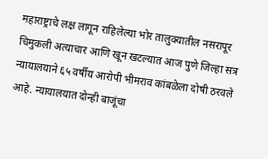महाराष्ट्राचे लक्ष लागून राहिलेल्या भोर तालुक्यातील नसरापूर चिमुकली अत्याचार आणि खून खटल्यात आज पुणे जिल्हा सत्र न्यायालयाने ६५ वर्षीय आरोपी भीमराव कांबळेला दोषी ठरवले आहे. न्यायालयात दोन्ही बाजूंचा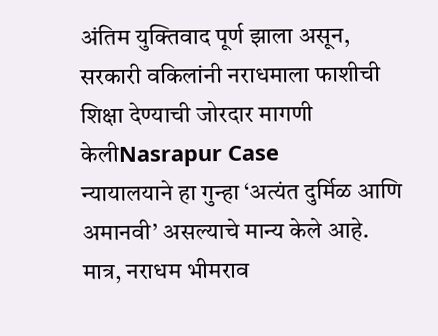अंतिम युक्तिवाद पूर्ण झाला असून, सरकारी वकिलांनी नराधमाला फाशीची शिक्षा देण्याची जोरदार मागणी केलीNasrapur Case
न्यायालयाने हा गुन्हा ‘अत्यंत दुर्मिळ आणि अमानवी’ असल्याचे मान्य केले आहे. मात्र, नराधम भीमराव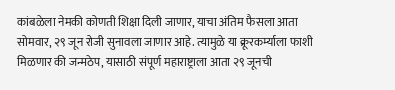कांबळेला नेमकी कोणती शिक्षा दिली जाणार, याचा अंतिम फैसला आता सोमवार, २९ जून रोजी सुनावला जाणार आहे. त्यामुळे या क्रूरकर्म्याला फाशी मिळणार की जन्मठेप, यासाठी संपूर्ण महाराष्ट्राला आता २९ जूनची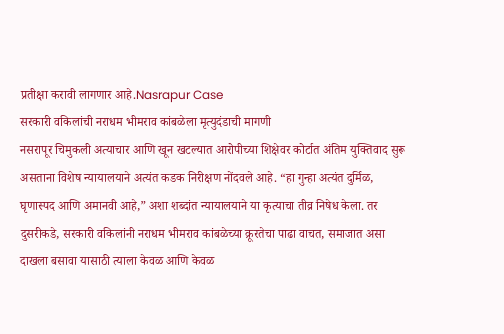प्रतीक्षा करावी लागणार आहे.Nasrapur Case
सरकारी वकिलांची नराधम भीमराव कांबळेला मृत्युदंडाची मागणी
नसरापूर चिमुकली अत्याचार आणि खून खटल्यात आरोपीच्या शिक्षेवर कोर्टात अंतिम युक्तिवाद सुरू असताना विशेष न्यायालयाने अत्यंत कडक निरीक्षण नोंदवले आहे. “हा गुन्हा अत्यंत दुर्मिळ, घृणास्पद आणि अमानवी आहे,” अशा शब्दांत न्यायालयाने या कृत्याचा तीव्र निषेध केला. तर दुसरीकडे, सरकारी वकिलांनी नराधम भीमराव कांबळेच्या क्रूरतेचा पाढा वाचत, समाजात असा दाखला बसावा यासाठी त्याला केवळ आणि केवळ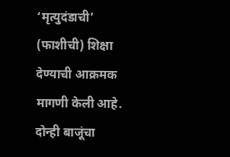‘मृत्युदंडाची’ (फाशीची) शिक्षा देण्याची आक्रमक मागणी केली आहे. दोन्ही बाजूंचा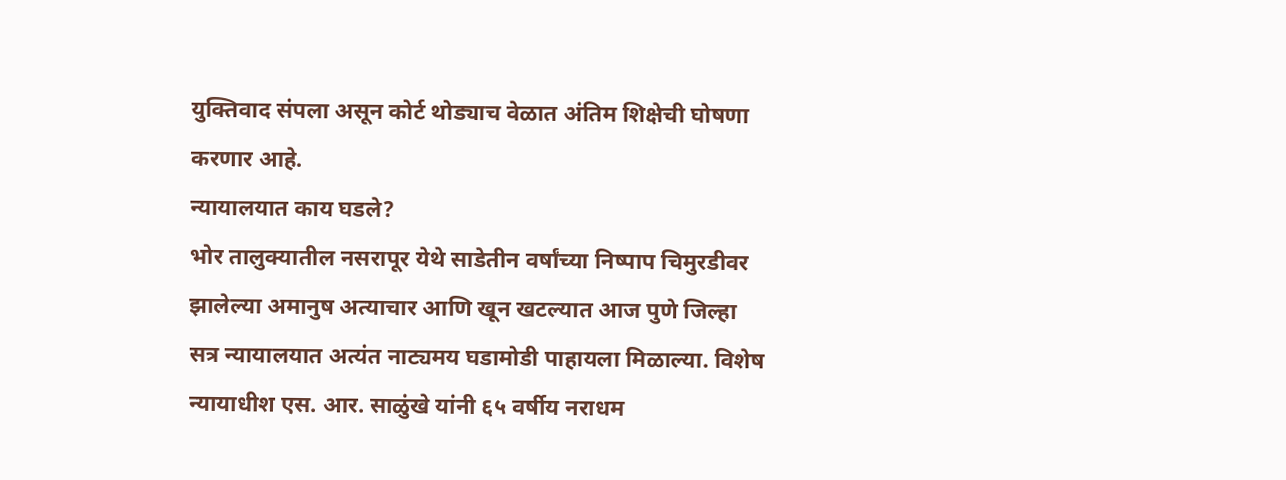युक्तिवाद संपला असून कोर्ट थोड्याच वेळात अंतिम शिक्षेची घोषणा करणार आहे.
न्यायालयात काय घडले?
भोर तालुक्यातील नसरापूर येथे साडेतीन वर्षांच्या निष्पाप चिमुरडीवर झालेल्या अमानुष अत्याचार आणि खून खटल्यात आज पुणे जिल्हा सत्र न्यायालयात अत्यंत नाट्यमय घडामोडी पाहायला मिळाल्या. विशेष न्यायाधीश एस. आर. साळुंखे यांनी ६५ वर्षीय नराधम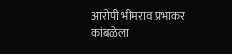आरोपी भीमराव प्रभाकर कांबळेला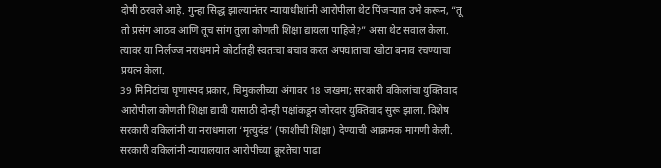दोषी ठरवले आहे. गुन्हा सिद्ध झाल्यानंतर न्यायाधीशांनी आरोपीला थेट पिंजऱ्यात उभे करून, “तू तो प्रसंग आठव आणि तूच सांग तुला कोणती शिक्षा द्यायला पाहिजे?” असा थेट सवाल केला. त्यावर या निर्लज्ज नराधमाने कोर्टातही स्वतःचा बचाव करत अपघाताचा खोटा बनाव रचण्याचा प्रयत्न केला.
39 मिनिटांचा घृणास्पद प्रकार, चिमुकलीच्या अंगावर 18 जखमा; सरकारी वकिलांचा युक्तिवाद आरोपीला कोणती शिक्षा द्यावी यासाठी दोन्ही पक्षांकडून जोरदार युक्तिवाद सुरू झाला. विशेष सरकारी वकिलांनी या नराधमाला ‘मृत्युदंड’ (फाशीची शिक्षा) देण्याची आक्रमक मागणी केली. सरकारी वकिलांनी न्यायालयात आरोपीच्या क्रूरतेचा पाढा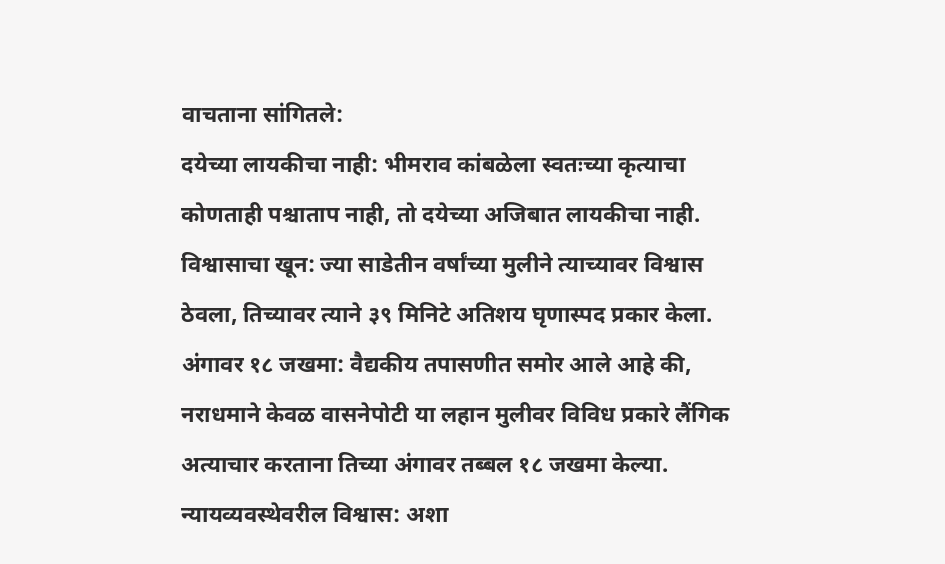वाचताना सांगितले:
दयेच्या लायकीचा नाही: भीमराव कांबळेला स्वतःच्या कृत्याचा कोणताही पश्चाताप नाही, तो दयेच्या अजिबात लायकीचा नाही.
विश्वासाचा खून: ज्या साडेतीन वर्षांच्या मुलीने त्याच्यावर विश्वास ठेवला, तिच्यावर त्याने ३९ मिनिटे अतिशय घृणास्पद प्रकार केला.
अंगावर १८ जखमा: वैद्यकीय तपासणीत समोर आले आहे की, नराधमाने केवळ वासनेपोटी या लहान मुलीवर विविध प्रकारे लैंगिक अत्याचार करताना तिच्या अंगावर तब्बल १८ जखमा केल्या.
न्यायव्यवस्थेवरील विश्वास: अशा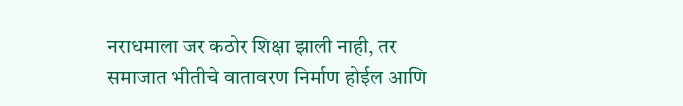नराधमाला जर कठोर शिक्षा झाली नाही, तर समाजात भीतीचे वातावरण निर्माण होईल आणि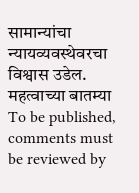सामान्यांचा न्यायव्यवस्थेवरचा विश्वास उडेल.
महत्वाच्या बातम्या
To be published, comments must be reviewed by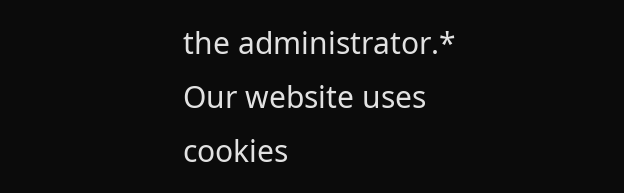the administrator.*
Our website uses cookies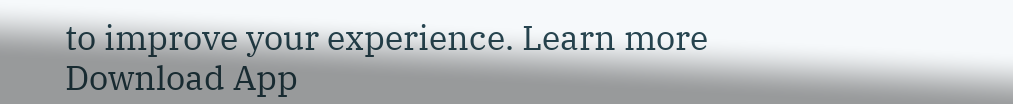to improve your experience. Learn more
Download App